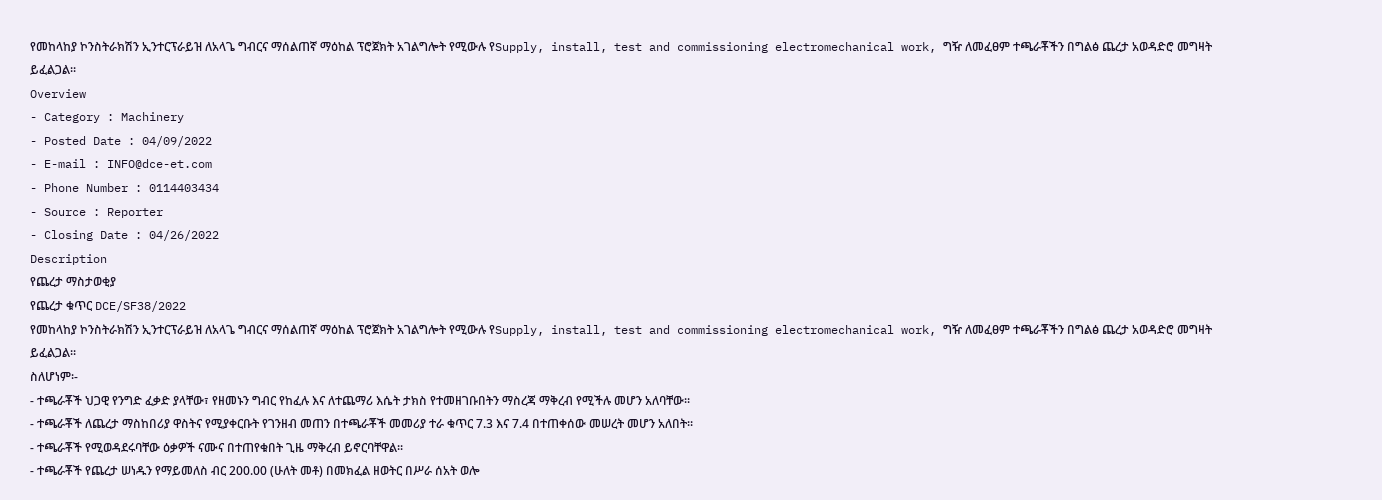የመከላከያ ኮንስትራክሽን ኢንተርፕራይዝ ለአላጌ ግብርና ማሰልጠኛ ማዕከል ፕሮጀክት አገልግሎት የሚውሉ የSupply, install, test and commissioning electromechanical work, ግዥ ለመፈፀም ተጫራቾችን በግልፅ ጨረታ አወዳድሮ መግዛት ይፈልጋል፡፡
Overview
- Category : Machinery
- Posted Date : 04/09/2022
- E-mail : INFO@dce-et.com
- Phone Number : 0114403434
- Source : Reporter
- Closing Date : 04/26/2022
Description
የጨረታ ማስታወቂያ
የጨረታ ቁጥር DCE/SF38/2022
የመከላከያ ኮንስትራክሽን ኢንተርፕራይዝ ለአላጌ ግብርና ማሰልጠኛ ማዕከል ፕሮጀክት አገልግሎት የሚውሉ የSupply, install, test and commissioning electromechanical work, ግዥ ለመፈፀም ተጫራቾችን በግልፅ ጨረታ አወዳድሮ መግዛት ይፈልጋል፡፡
ስለሆነም፡-
- ተጫራቾች ህጋዊ የንግድ ፈቃድ ያላቸው፣ የዘመኑን ግብር የከፈሉ እና ለተጨማሪ እሴት ታክስ የተመዘገቡበትን ማስረጃ ማቅረብ የሚችሉ መሆን አለባቸው፡፡
- ተጫራቾች ለጨረታ ማስከበሪያ ዋስትና የሚያቀርቡት የገንዘብ መጠን በተጫራቾች መመሪያ ተራ ቁጥር 7.3 እና 7.4 በተጠቀሰው መሠረት መሆን አለበት፡፡
- ተጫራቾች የሚወዳደሩባቸው ዕቃዎች ናሙና በተጠየቁበት ጊዜ ማቅረብ ይኖርባቸዋል፡፡
- ተጫራቾች የጨረታ ሠነዱን የማይመለስ ብር 200.00 (ሁለት መቶ) በመክፈል ዘወትር በሥራ ሰአት ወሎ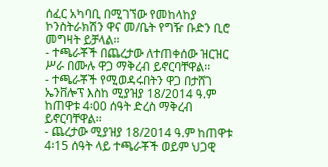ሰፈር አካባቢ በሚገኘው የመከላከያ ኮንስትራክሽን ዋና መ/ቤት የግዥ ቡድን ቢሮ መግዛት ይቻላል፡፡
- ተጫራቾች በጨረታው ለተጠቀሰው ዝርዝር ሥራ በሙሉ ዋጋ ማቅረብ ይኖርባቸዋል፡፡
- ተጫራቾች የሚወዳሩበትን ዋጋ በታሸገ ኤንቨሎፕ እስከ ሚያዝያ 18/2014 ዓ.ም ከጠዋቱ 4፡00 ሰዓት ድረስ ማቅረብ ይኖርባቸዋል፡፡
- ጨረታው ሚያዝያ 18/2014 ዓ.ም ከጠዋቱ 4፡15 ሰዓት ላይ ተጫራቾች ወይም ህጋዊ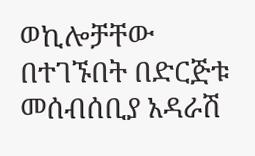ወኪሎቻቸው በተገኙበት በድርጅቱ መሰብሰቢያ አዳራሽ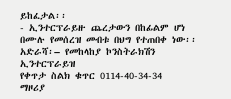ይከፈታል፡፡
- ኢንተርፕራይዙ ጨረታውን በከፊልም ሆነ በሙሉ የመሰረዝ መብቱ በህግ የተጠበቀ ነው፡፡
አድራሻ፡– የመከላከያ ኮንስትራክሽን ኢንተርፕራይዝ
የቀጥታ ስልክ ቁጥር 0114-40-34-34
ማዞሪያ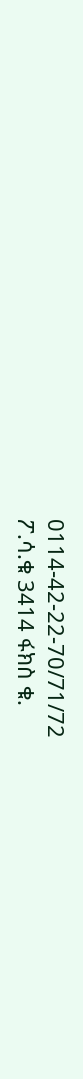0114-42-22-70/71/72
ፖ.ሳ.ቁ 3414 ፋክስ ቁ.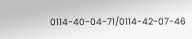0114-40-04-71/0114-42-07-46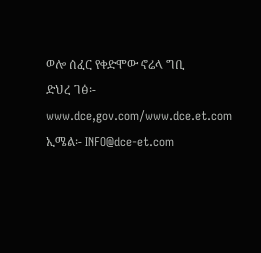ወሎ ሰፈር የቀድሞው ኖሬላ ግቢ
ድህረ ገፅ፡- www.dce,gov.com/www.dce.et.com
ኢሜል፡- INFO@dce-et.com